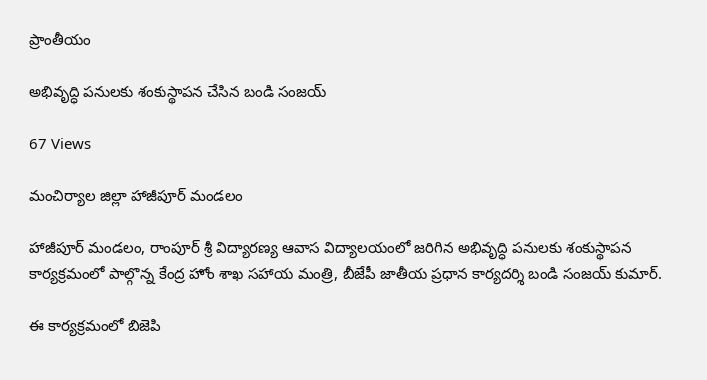ప్రాంతీయం

అభివృద్ధి పనులకు శంకుస్థాపన చేసిన బండి సంజయ్

67 Views

మంచిర్యాల జిల్లా హాజీపూర్ మండలం

హాజీపూర్ మండలం, రాంపూర్ శ్రీ విద్యారణ్య ఆవాస విద్యాలయంలో జరిగిన అభివృద్ధి పనులకు శంకుస్థాపన కార్యక్రమంలో పాల్గొన్న కేంద్ర హోం శాఖ సహాయ మంత్రి, బీజేపీ జాతీయ ప్రధాన కార్యదర్శి బండి సంజయ్ కుమార్.

ఈ కార్యక్రమంలో బిజెపి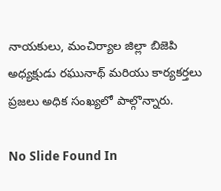నాయకులు, మంచిర్యాల జిల్లా బిజెపి అధ్యక్షుడు రఘునాథ్ మరియు కార్యకర్తలు ప్రజలు అధిక సంఖ్యలో పాల్గొన్నారు.

No Slide Found In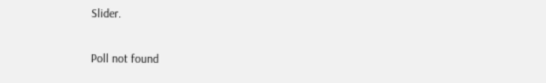Slider.

Poll not found